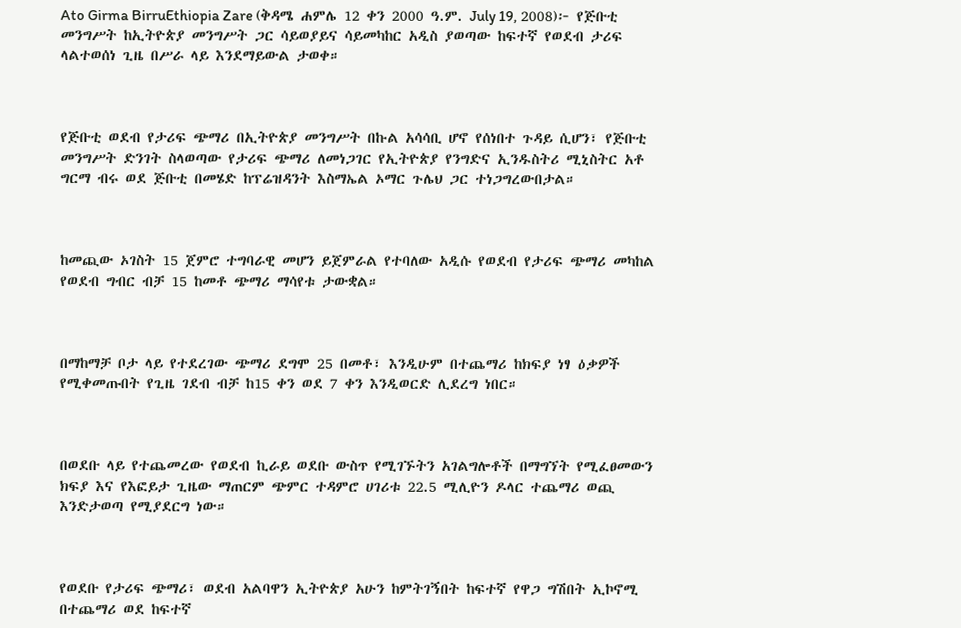Ato Girma BirruEthiopia Zare (ቅዳሜ ሐምሌ 12 ቀን 2000 ዓ.ም. July 19, 2008)፦ የጅቡቲ መንግሥት ከኢትዮጵያ መንግሥት ጋር ሳይወያይና ሳይመካከር አዲስ ያወጣው ከፍተኛ የወደብ ታሪፍ ላልተወሰነ ጊዜ በሥራ ላይ እንደማይውል ታወቀ።



የጅቡቲ ወደብ የታሪፍ ጭማሪ በኢትዮጵያ መንግሥት በኩል አሳሳቢ ሆኖ የሰነበተ ጉዳይ ሲሆን፣ የጅቡቲ መንግሥት ድንገት ስላወጣው የታሪፍ ጭማሪ ለመነጋገር የኢትዮጵያ የንግድና ኢንዱስትሪ ሚኒስትር አቶ ግርማ ብሩ ወደ ጅቡቲ በመሄድ ከፕሬዝዳንት እስማኤል ኦማር ጉሌህ ጋር ተነጋግረውበታል።



ከመጪው ኦገስት 15 ጀምሮ ተግባራዊ መሆን ይጀምራል የተባለው አዲሱ የወደብ የታሪፍ ጭማሪ መካከል የወደብ ግብር ብቻ 15 ከመቶ ጭማሪ ማሳየቱ ታውቋል።



በማከማቻ ቦታ ላይ የተደረገው ጭማሪ ደግሞ 25 በመቶ፣ እንዲሁም በተጨማሪ ከክፍያ ነፃ ዕቃዎች የሚቀመጡበት የጊዜ ገደብ ብቻ ከ15 ቀን ወደ 7 ቀን እንዲወርድ ሊደረግ ነበር።



በወደቡ ላይ የተጨመረው የወደብ ኪራይ ወደቡ ውስጥ የሚገኙትን አገልግሎቶች በማግኘት የሚፈፀመውን ክፍያ እና የእፎይታ ጊዜው ማጠርም ጭምር ተዳምሮ ሀገሪቱ 22.5 ሚሊዮን ዶላር ተጨማሪ ወጪ እንድታወጣ የሚያደርግ ነው።



የወደቡ የታሪፍ ጭማሪ፣ ወደብ አልባዋን ኢትዮጵያ አሁን ከምትገኝበት ከፍተኛ የዋጋ ግሽበት ኢኮኖሚ በተጨማሪ ወደ ከፍተኛ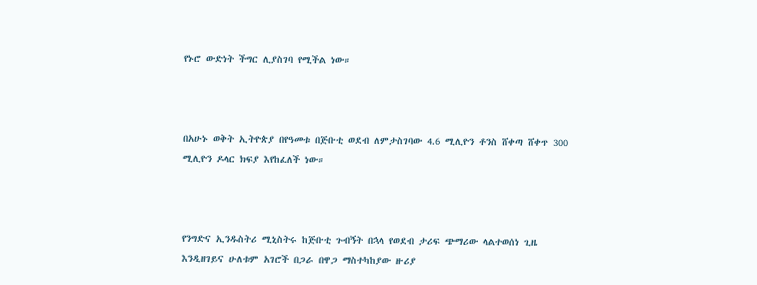የኑሮ ውድነት ችግር ሊያስገባ የሚችል ነው።



በአሁኑ ወቅት ኢትዮጵያ በየዓመቱ በጅቡቲ ወደብ ለምታስገባው 4.6 ሚሊዮን ቶንስ ሸቀጣ ሸቀጥ 300 ሚሊዮን ዶላር ክፍያ እየከፈለች ነው።



የንግድና ኢንዱስትሪ ሚኒስትሩ ከጅቡቲ ጉብኝት በኋላ የወደብ ታሪፍ ጭማሪው ላልተወሰነ ጊዜ እንዲዘገይና ሁለቱም አገሮች በጋራ በዋጋ ማስተካከያው ዙሪያ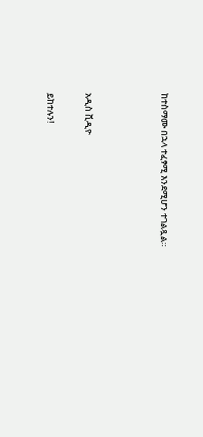ከተስማሙ በኋላ ተፈፃሚ እንደሚሆን ተገልጿል።



አዲስ ቪዲዮ

ይከተሉን!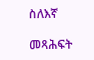ስለእኛ

መጻሕፍት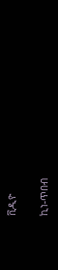ቪዲዮ

ኪነ-ጥበብ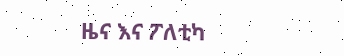ዜና እና ፖለቲካ